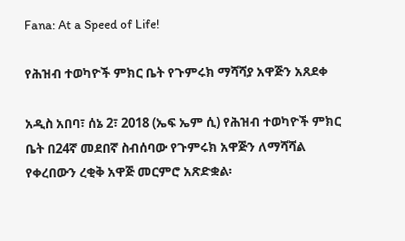Fana: At a Speed of Life!

የሕዝብ ተወካዮች ምክር ቤት የጉምሩክ ማሻሻያ አዋጅን አጸደቀ

አዲስ አበባ፣ ሰኔ 2፣ 2018 (ኤፍ ኤም ሲ) የሕዝብ ተወካዮች ምክር ቤት በ24ኛ መደበኛ ስብሰባው የጉምሩክ አዋጅን ለማሻሻል የቀረበውን ረቂቅ አዋጅ መርምሮ አጽድቋል፡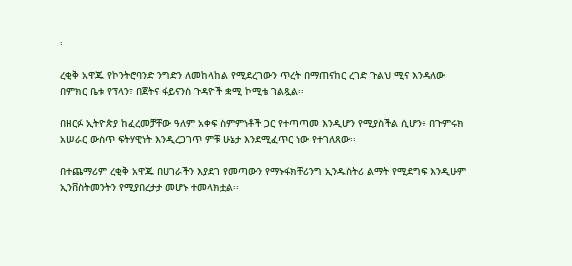፡

ረቂቅ አዋጁ የኮንትሮባንድ ንግድን ለመከላከል የሚደረገውን ጥረት በማጠናከር ረገድ ጉልህ ሚና እንዳለው በምክር ቤቱ የፕላን፣ በጀትና ፋይናንስ ጉዳዮች ቋሚ ኮሚቴ ገልጿል፡፡

በዘርፉ ኢትዮጵያ ከፈረመቻቸው ዓለም አቀፍ ስምምነቶች ጋር የተጣጣመ እንዲሆን የሚያስችል ሲሆን፥ በጉምሩክ አሠራር ውስጥ ፍትሃዊነት እንዲረጋገጥ ምቹ ሁኔታ እንደሚፈጥር ነው የተገለጸው፡፡

በተጨማሪም ረቂቅ አዋጁ በሀገራችን እያደገ የመጣውን የማኑፋክቸሪንግ ኢንዱስትሪ ልማት የሚደግፍ እንዲሁም ኢንቨስትመንትን የሚያበረታታ መሆኑ ተመላክቷል፡፡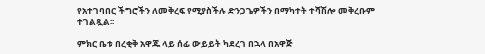የአተገባበር ችግሮችን ለመቅረፍ የሚያስችሉ ድንጋጌዎችን በማካተት ተሻሽሎ መቅረቡም ተገልጿል፡፡

ምክር ቤቱ በረቂቅ አዋጁ ላይ ሰፊ ውይይት ካደረገ በኋላ በአዋጅ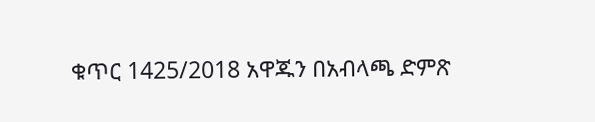ቁጥር 1425/2018 አዋጁን በአብላጫ ድምጽ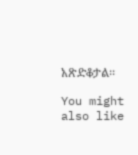አጽድቆታል፡፡

You might also like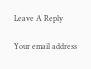Leave A Reply

Your email address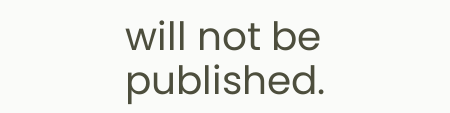will not be published.